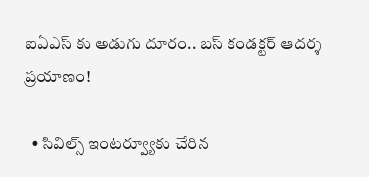ఐఏఎస్ కు అడుగు దూరం.. బస్ కండక్టర్ ఆదర్శ ప్రయాణం!

  • సివిల్స్ ఇంటర్వ్యూకు చేరిన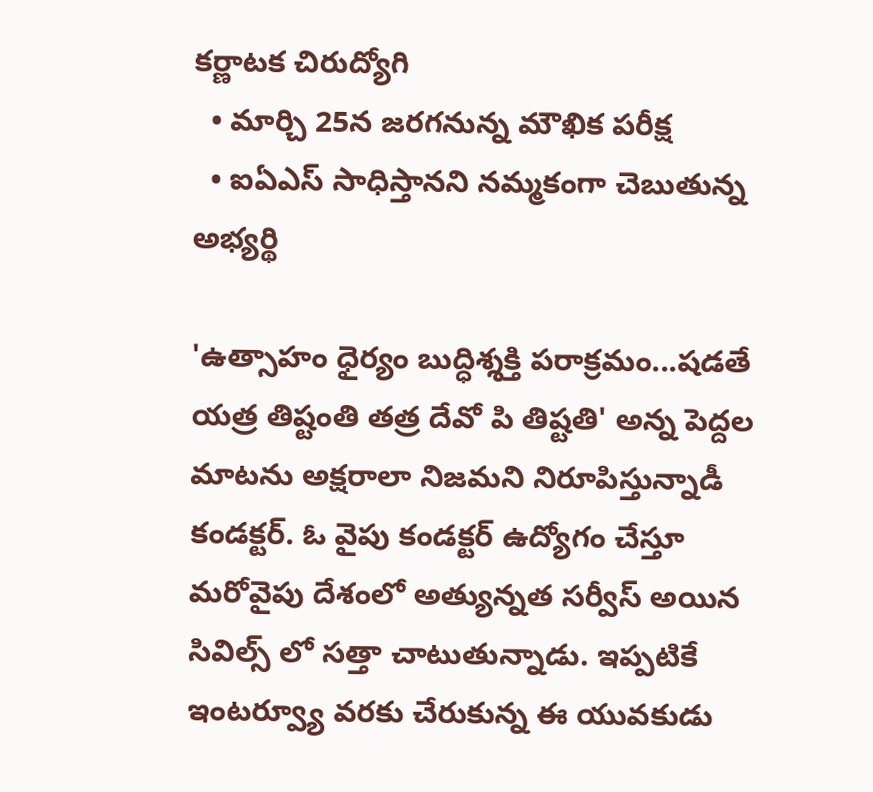కర్ణాటక చిరుద్యోగి
  • మార్చి 25న జరగనున్న మౌఖిక పరీక్ష
  • ఐఏఎస్ సాధిస్తానని నమ్మకంగా చెబుతున్న అభ్యర్థి

'ఉత్సాహం ధైర్యం బుద్ధిశ్శక్తి పరాక్రమం...షడతే యత్ర తిష్టంతి తత్ర దేవో పి తిష్టతి' అన్న పెద్దల మాటను అక్షరాలా నిజమని నిరూపిస్తున్నాడీ కండక్టర్. ఓ వైపు కండక్టర్ ఉద్యోగం చేస్తూ మరోవైపు దేశంలో అత్యున్నత సర్వీస్ అయిన సివిల్స్ లో సత్తా చాటుతున్నాడు. ఇప్పటికే ఇంటర్వ్యూ వరకు చేరుకున్న ఈ యువకుడు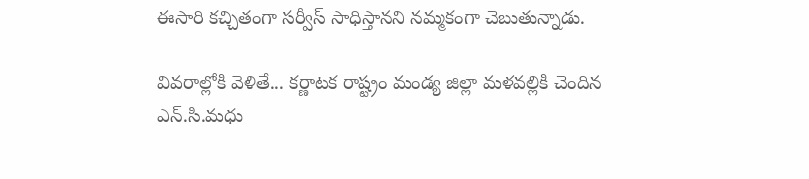ఈసారి కచ్చితంగా సర్వీస్ సాధిస్తానని నమ్మకంగా చెబుతున్నాడు.

వివరాల్లోకి వెళితే... కర్ణాటక రాష్ట్రం మండ్య జిల్లా మళవల్లికి చెందిన ఎన్.సి.మధు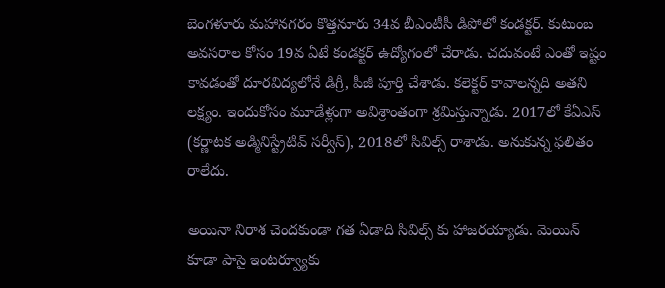బెంగళూరు మహానగరం కొత్తనూరు 34వ బీఎంటీసీ డిపోలో కండక్టర్. కుటుంబ అవసరాల కోసం 19వ ఏటే కండక్టర్ ఉద్యోగంలో చేరాడు. చదువంటే ఎంతో ఇష్టం కావడంతో దూరవిద్యలోనే డిగ్రీ, పీజీ పూర్తి చేశాడు. కలెక్టర్ కావాలన్నది అతని లక్ష్యం. ఇందుకోసం మూడేళ్లుగా అవిశ్రాంతంగా శ్రమిస్తున్నాడు. 2017లో కేఏఎస్ (కర్ణాటక అడ్మినిస్ట్రేటివ్ సర్వీస్), 2018లో సివిల్స్ రాశాడు. అనుకున్న ఫలితం రాలేదు.

అయినా నిరాశ చెందకుండా గత ఏడాది సివిల్స్ కు హాజరయ్యాడు. మెయిన్ కూడా పాసై ఇంటర్వ్యూకు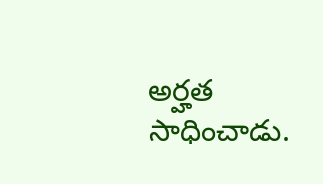అర్హత సాధించాడు.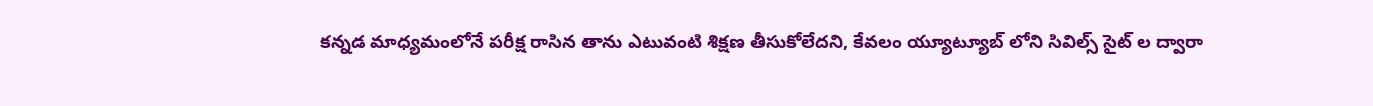కన్నడ మాధ్యమంలోనే పరీక్ష రాసిన తాను ఎటువంటి శిక్షణ తీసుకోలేదని, కేవలం య్యూట్యూబ్ లోని సివిల్స్ సైట్ ల ద్వారా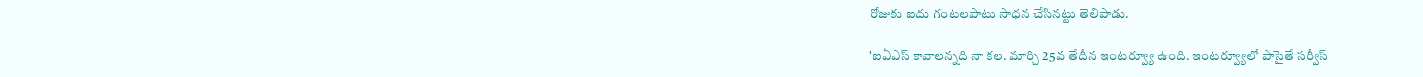రోజుకు ఐదు గంటలపాటు సాధన చేసినట్టు తెలిపాడు.

'ఐఏఎస్ కావాలన్నది నా కల. మార్చి 25వ తేదీన ఇంటర్వ్యూ ఉంది. ఇంటర్వ్యూలో పాసైతే సర్వీస్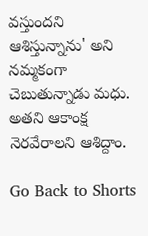వస్తుందని ఆశిస్తున్నాను' అని నమ్మకంగా చెబుతున్నాడు మధు. అతని ఆకాంక్ష నెరవేరాలని ఆశిద్దాం.

Go Back to Shorts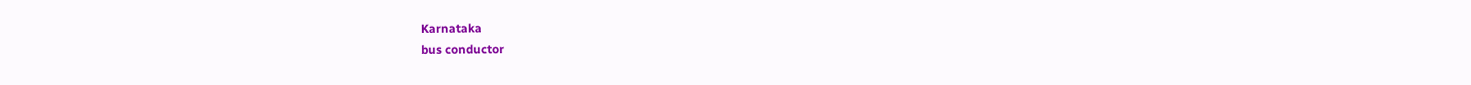Karnataka
bus conductor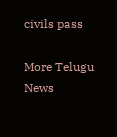civils pass

More Telugu News